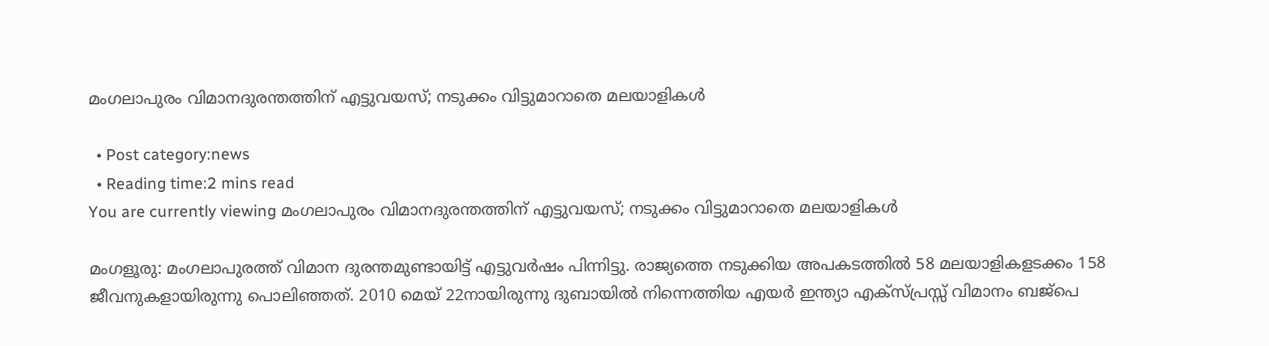മംഗലാപുരം വിമാനദുരന്തത്തിന് എട്ടുവയസ്; നടുക്കം വിട്ടുമാറാതെ മലയാളികള്‍

  • Post category:news
  • Reading time:2 mins read
You are currently viewing മംഗലാപുരം വിമാനദുരന്തത്തിന് എട്ടുവയസ്; നടുക്കം വിട്ടുമാറാതെ മലയാളികള്‍

മംഗളൂരു: മംഗലാപുരത്ത് വിമാന ദുരന്തമുണ്ടായിട്ട് എട്ടുവര്‍ഷം പിന്നിട്ടു. രാജ്യത്തെ നടുക്കിയ അപകടത്തില്‍ 58 മലയാളികളടക്കം 158 ജീവനുകളായിരുന്നു പൊലിഞ്ഞത്. 2010 മെയ് 22നായിരുന്നു ദുബായില്‍ നിന്നെത്തിയ എയര്‍ ഇന്ത്യാ എക്സ്പ്രസ്സ് വിമാനം ബജ്പെ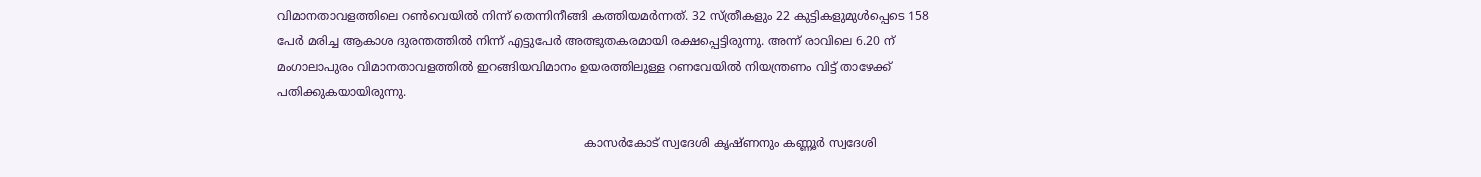വിമാനതാവളത്തിലെ റണ്‍വെയില്‍ നിന്ന് തെന്നിനീങ്ങി കത്തിയമര്‍ന്നത്. 32 സ്ത്രീകളും 22 കുട്ടികളുമുള്‍പ്പെടെ 158 പേര്‍ മരിച്ച ആകാശ ദുരന്തത്തില്‍ നിന്ന് എട്ടുപേര്‍ അത്ഭുതകരമായി രക്ഷപ്പെട്ടിരുന്നു. അന്ന് രാവിലെ 6.20 ന് മംഗാലാപുരം വിമാനതാവളത്തില്‍ ഇറങ്ങിയവിമാനം ഉയരത്തിലുള്ള റണവേയില്‍ നിയന്ത്രണം വിട്ട് താഴേക്ക് പതിക്കുകയായിരുന്നു.

                                                                                   കാസര്‍കോട് സ്വദേശി കൃഷ്ണനും കണ്ണൂര്‍ സ്വദേശി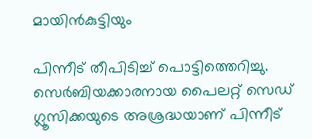മായിന്‍കുട്ടിയും

പിന്നീട് തീപിടിച്ച് പൊട്ടിത്തെറിച്ചു. സെര്‍ബിയക്കാരനായ പൈലറ്റ് സെഡ് ഗ്ലൂസിക്കയുടെ അശ്രദ്ധയാണ് പിന്നീട്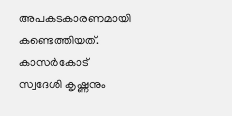അപകടകാരണമായി കണ്ടെത്തിയത്. കാസര്‍കോട് സ്വദേശി കൃഷ്ണനും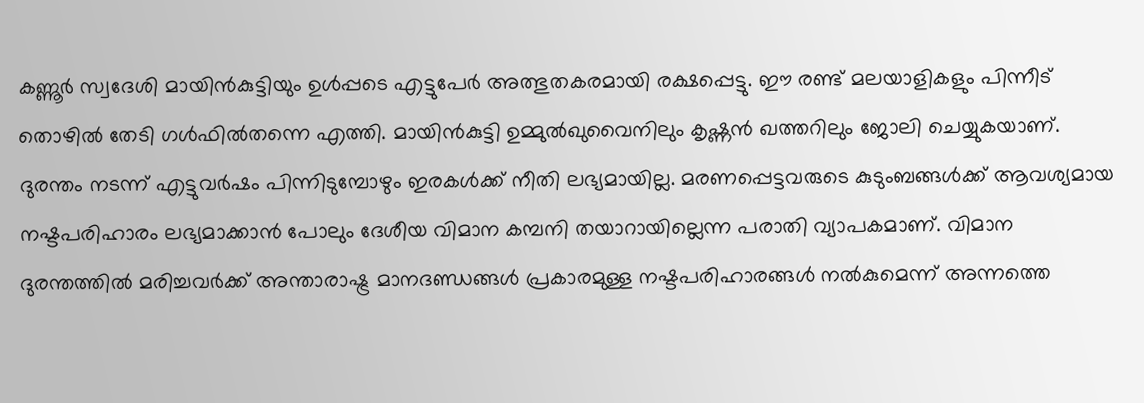കണ്ണൂര്‍ സ്വദേശി മായിന്‍കുട്ടിയും ഉള്‍പ്പടെ എട്ടുപേര്‍ അത്ഭുതകരമായി രക്ഷപ്പെട്ടു. ഈ രണ്ട് മലയാളികളും പിന്നീട് തൊഴില്‍ തേടി ഗള്‍ഫില്‍തന്നെ എത്തി. മായിന്‍കുട്ടി ഉമ്മുല്‍ഖുവൈനിലും കൃഷ്ണന്‍ ഖത്തറിലും ജോലി ചെയ്യുകയാണ്.
ദുരന്തം നടന്ന് എട്ടുവര്‍ഷം പിന്നിടുമ്പോഴും ഇരകള്‍ക്ക് നീതി ലഭ്യമായില്ല. മരണപ്പെട്ടവരുടെ കുടുംബങ്ങള്‍ക്ക് ആവശ്യമായ നഷ്ടപരിഹാരം ലഭ്യമാക്കാന്‍ പോലും ദേശീയ വിമാന കമ്പനി തയാറായില്ലെന്ന പരാതി വ്യാപകമാണ്. വിമാന ദുരന്തത്തില്‍ മരിച്ചവര്‍ക്ക് അന്താരാഷ്ട്ര മാനദണ്ഡങ്ങള്‍ പ്രകാരമുള്ള നഷ്ടപരിഹാരങ്ങള്‍ നല്‍കുമെന്ന് അന്നത്തെ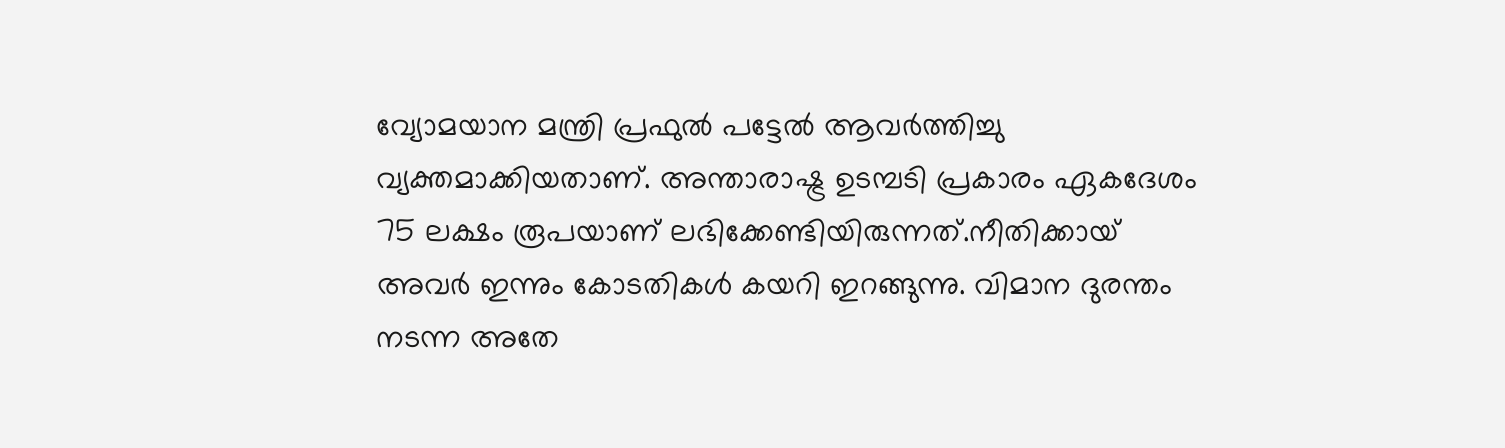വ്യോമയാന മന്ത്രി പ്രഫുല്‍ പട്ടേല്‍ ആവര്‍ത്തിച്ചു വ്യക്തമാക്കിയതാണ്. അന്താരാഷ്ട്ര ഉടമ്പടി പ്രകാരം ഏകദേശം 75 ലക്ഷം രൂപയാണ് ലഭിക്കേണ്ടിയിരുന്നത്.നീതിക്കായ് അവര്‍ ഇന്നും കോടതികള്‍ കയറി ഇറങ്ങുന്നു. വിമാന ദുരന്തം നടന്ന അതേ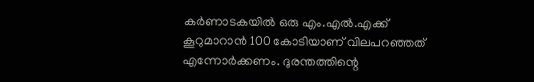കര്‍ണാടകയില്‍ ഒരു എം.എല്‍.എക്ക് കൂറുമാറാന്‍ 100 കോടിയാണ് വിലപറഞ്ഞത് എന്നോര്‍ക്കണം. ദുരന്തത്തിന്റെ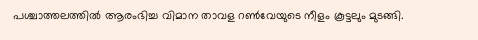പശ്ചാത്തലത്തില്‍ ആരംഭിച്ച വിമാന താവള റണ്‍വേയുടെ നീളം കൂട്ടലും മുടങ്ങി.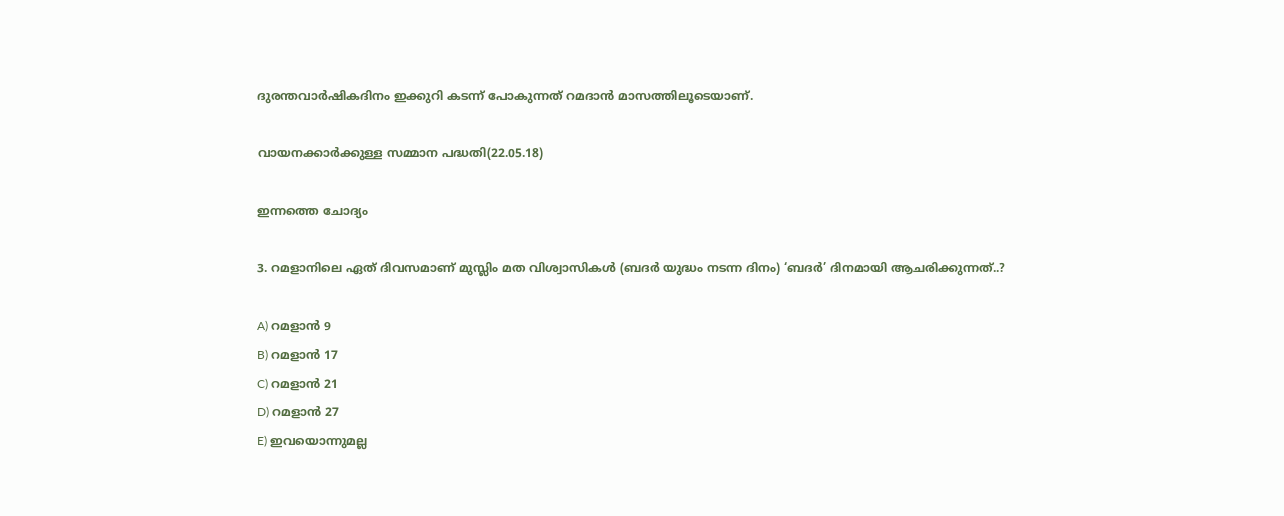ദുരന്തവാര്‍ഷികദിനം ഇക്കുറി കടന്ന് പോകുന്നത് റമദാന്‍ മാസത്തിലൂടെയാണ്.

വായനക്കാര്‍ക്കുള്ള സമ്മാന പദ്ധതി(22.05.18)

ഇന്നത്തെ ചോദ്യം

3. റമളാനിലെ ഏത് ദിവസമാണ് മുസ്ലിം മത വിശ്വാസികള്‍ (ബദര്‍ യുദ്ധം നടന്ന ദിനം) ‘ബദര്‍’ ദിനമായി ആചരിക്കുന്നത്..?

A) റമളാന്‍ 9
B) റമളാന്‍ 17
C) റമളാന്‍ 21
D) റമളാന്‍ 27
E) ഇവയൊന്നുമല്ല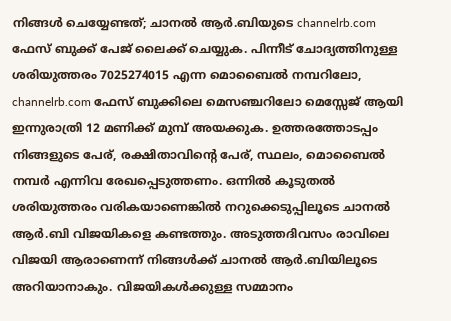നിങ്ങള്‍ ചെയ്യേണ്ടത്; ചാനല്‍ ആര്‍.ബിയുടെ channelrb.com ഫേസ് ബുക്ക് പേജ് ലൈക്ക് ചെയ്യുക. പിന്നീട് ചോദ്യത്തിനുള്ള ശരിയുത്തരം 7025274015 എന്ന മൊബൈല്‍ നമ്പറിലോ, channelrb.com ഫേസ് ബുക്കിലെ മെസഞ്ചറിലോ മെസ്സേജ് ആയി ഇന്നുരാത്രി 12 മണിക്ക് മുമ്പ് അയക്കുക. ഉത്തരത്തോടപ്പം നിങ്ങളുടെ പേര്, രക്ഷിതാവിന്റെ പേര്, സ്ഥലം, മൊബൈല്‍ നമ്പര്‍ എന്നിവ രേഖപ്പെടുത്തണം. ഒന്നില്‍ കൂടുതല്‍ ശരിയുത്തരം വരികയാണെങ്കില്‍ നറുക്കെടുപ്പിലൂടെ ചാനല്‍ ആര്‍.ബി വിജയികളെ കണ്ടത്തും. അടുത്തദിവസം രാവിലെ വിജയി ആരാണെന്ന് നിങ്ങള്‍ക്ക് ചാനല്‍ ആര്‍.ബിയിലൂടെ അറിയാനാകും. വിജയികള്‍ക്കുള്ള സമ്മാനം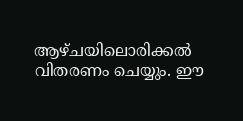ആഴ്ചയിലൊരിക്കല്‍ വിതരണം ചെയ്യും. ഈ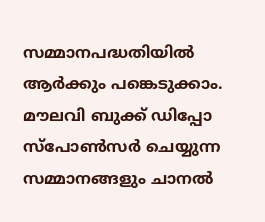സമ്മാനപദ്ധതിയില്‍ ആര്‍ക്കും പങ്കെടുക്കാം. മൗലവി ബുക്ക് ഡിപ്പോ സ്‌പോണ്‍സര്‍ ചെയ്യുന്ന സമ്മാനങ്ങളും ചാനല്‍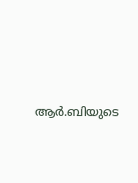ആര്‍.ബിയുടെ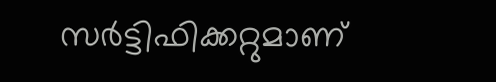സര്‍ട്ടിഫിക്കറ്റുമാണ്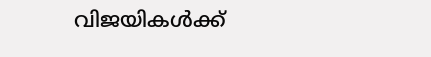വിജയികള്‍ക്ക്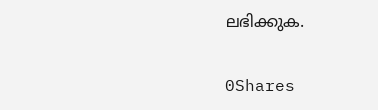ലഭിക്കുക.

0Shares